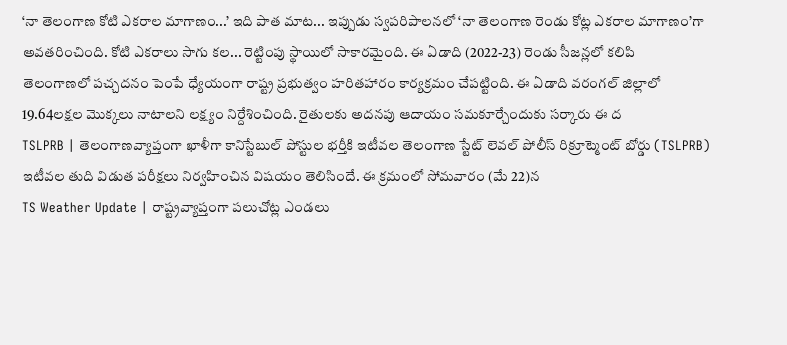‘నా తెలంగాణ కోటి ఎకరాల మాగాణం...’ ఇది పాత మాట... ఇప్పుడు స్వపరిపాలనలో ‘నా తెలంగాణ రెండు కోట్ల ఎకరాల మాగాణం’గా అవతరించింది. కోటి ఎకరాలు సాగు కల... రెట్టింపు స్థాయిలో సాకారమైంది. ఈ ఏడాది (2022-23) రెండు సీజన్లలో కలిపి
తెలంగాణలో పచ్చదనం పెంపే ధ్యేయంగా రాష్ట్ర ప్రభుత్వం హరితహారం కార్యక్రమం చేపట్టింది. ఈ ఏడాది వరంగల్ జిల్లాలో 19.64లక్షల మొక్కలు నాటాలని లక్ష్యం నిర్దేశించింది. రైతులకు అదనపు ఆదాయం సమకూర్చేందుకు సర్కారు ఈ ద
TSLPRB | తెలంగాణవ్యాప్తంగా ఖాళీగా కానిస్టేబుల్ పోస్టుల భర్తీకి ఇటీవల తెలంగాణ స్టేట్ లెవల్ పోలీస్ రిక్రూట్మెంట్ బోర్డు (TSLPRB) ఇటీవల తుది విడుత పరీక్షలు నిర్వహించిన విషయం తెలిసిందే. ఈ క్రమంలో సోమవారం (మే 22)న
TS Weather Update | రాష్ట్రవ్యాప్తంగా పలుచోట్ల ఎండలు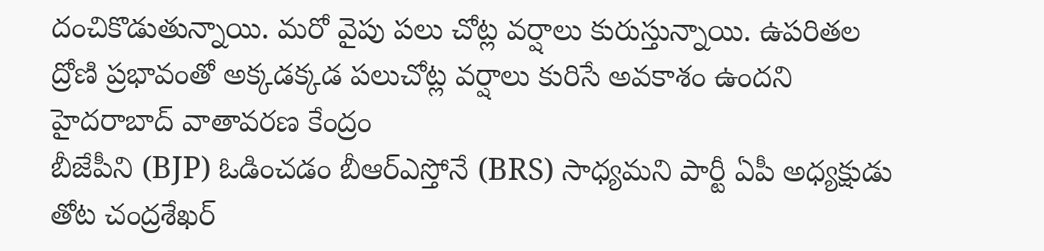దంచికొడుతున్నాయి. మరో వైపు పలు చోట్ల వర్షాలు కురుస్తున్నాయి. ఉపరితల ద్రోణి ప్రభావంతో అక్కడక్కడ పలుచోట్ల వర్షాలు కురిసే అవకాశం ఉందని హైదరాబాద్ వాతావరణ కేంద్రం
బీజేపీని (BJP) ఓడించడం బీఆర్ఎస్తోనే (BRS) సాధ్యమని పార్టీ ఏపీ అధ్యక్షుడు తోట చంద్రశేఖర్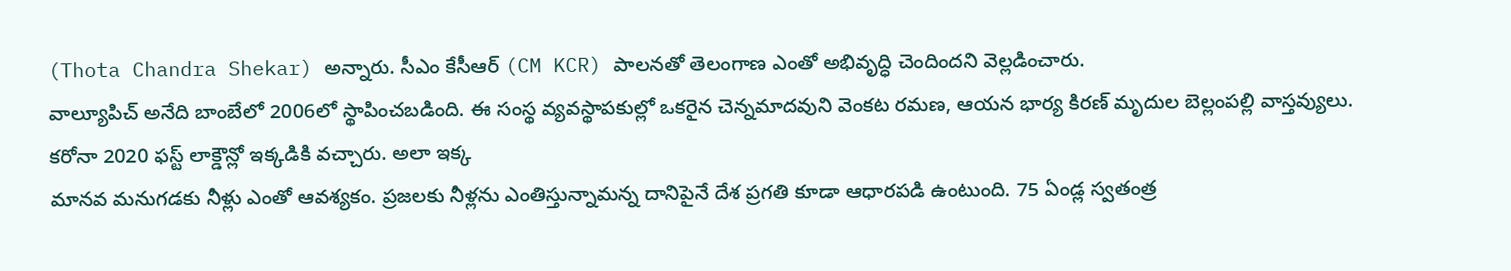(Thota Chandra Shekar) అన్నారు. సీఎం కేసీఆర్ (CM KCR) పాలనతో తెలంగాణ ఎంతో అభివృద్ధి చెందిందని వెల్లడించారు.
వాల్యూపిచ్ అనేది బాంబేలో 2006లో స్థాపించబడింది. ఈ సంస్థ వ్యవస్థాపకుల్లో ఒకరైన చెన్నమాదవుని వెంకట రమణ, ఆయన భార్య కిరణ్ మృదుల బెల్లంపల్లి వాస్తవ్యులు. కరోనా 2020 ఫస్ట్ లాక్డౌన్లో ఇక్కడికి వచ్చారు. అలా ఇక్క
మానవ మనుగడకు నీళ్లు ఎంతో ఆవశ్యకం. ప్రజలకు నీళ్లను ఎంతిస్తున్నామన్న దానిపైనే దేశ ప్రగతి కూడా ఆధారపడి ఉంటుంది. 75 ఏండ్ల స్వతంత్ర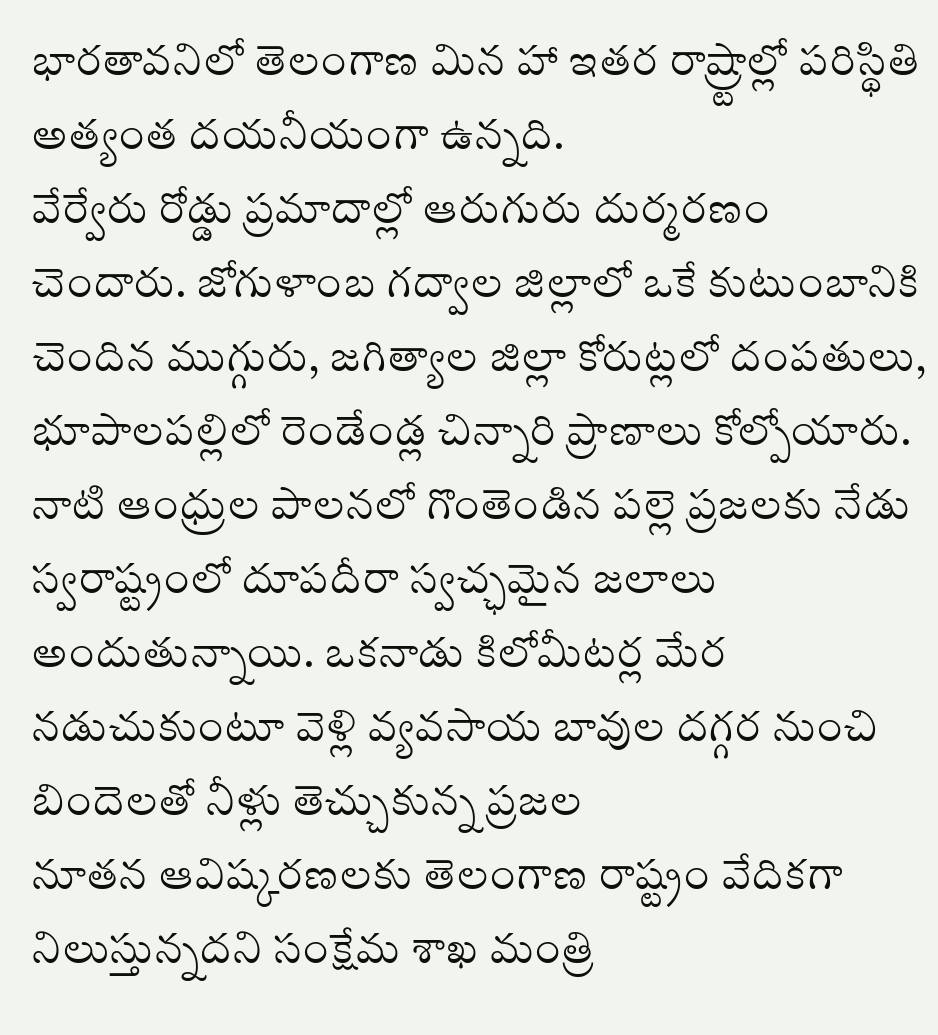భారతావనిలో తెలంగాణ మిన హా ఇతర రాష్ర్టాల్లో పరిస్థితి అత్యంత దయనీయంగా ఉన్నది.
వేర్వేరు రోడ్డు ప్రమాదాల్లో ఆరుగురు దుర్మరణం చెందారు. జోగుళాంబ గద్వాల జిల్లాలో ఒకే కుటుంబానికి చెందిన ముగ్గురు, జగిత్యాల జిల్లా కోరుట్లలో దంపతులు, భూపాలపల్లిలో రెండేండ్ల చిన్నారి ప్రాణాలు కోల్పోయారు.
నాటి ఆంధ్రుల పాలనలో గొంతెండిన పల్లె ప్రజలకు నేడు స్వరాష్ట్రంలో దూపదీరా స్వచ్ఛమైన జలాలు అందుతున్నాయి. ఒకనాడు కిలోమీటర్ల మేర నడుచుకుంటూ వెళ్లి వ్యవసాయ బావుల దగ్గర నుంచి బిందెలతో నీళ్లు తెచ్చుకున్న ప్రజల
నూతన ఆవిష్కరణలకు తెలంగాణ రాష్ట్రం వేదికగా నిలుస్తున్నదని సంక్షేమ శాఖ మంత్రి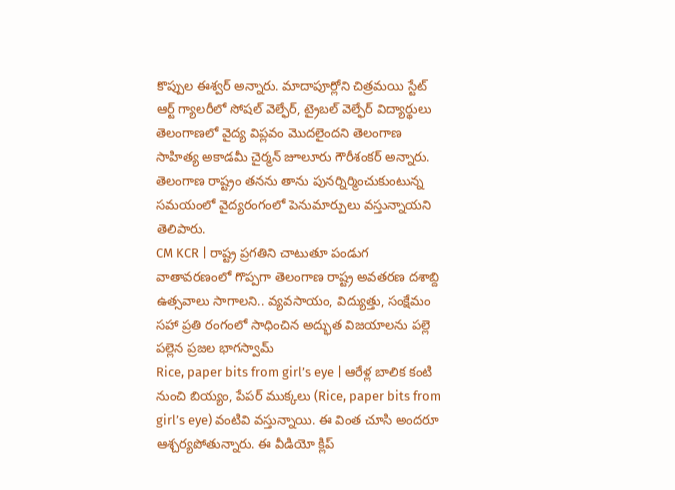కొప్పుల ఈశ్వర్ అన్నారు. మాదాపూర్లోని చిత్రమయి స్టేట్ ఆర్ట్ గ్యాలరీలో సోషల్ వెల్ఫేర్, ట్రైబల్ వెల్ఫేర్ విద్యార్థులు
తెలంగాణలో వైద్య విప్లవం మొదలైందని తెలంగాణ సాహిత్య అకాడమీ చైర్మన్ జూలూరు గౌరీశంకర్ అన్నారు. తెలంగాణ రాష్ట్రం తనను తాను పునర్నిర్మించుకుంటున్న సమయంలో వైద్యరంగంలో పెనుమార్పులు వస్తున్నాయని తెలిపారు.
CM KCR | రాష్ట్ర ప్రగతిని చాటుతూ పండుగ వాతావరణంలో గొప్పగా తెలంగాణ రాష్ట్ర అవతరణ దశాబ్ది ఉత్సవాలు సాగాలని.. వ్యవసాయం, విద్యుత్తు, సంక్షేమం సహా ప్రతి రంగంలో సాధించిన అద్భుత విజయాలను పల్లె పల్లెన ప్రజల భాగస్వామ్
Rice, paper bits from girl’s eye | ఆరేళ్ల బాలిక కంటి నుంచి బియ్యం, పేపర్ ముక్కలు (Rice, paper bits from girl’s eye) వంటివి వస్తున్నాయి. ఈ వింత చూసి అందరూ ఆశ్చర్యపోతున్నారు. ఈ వీడియో క్లిప్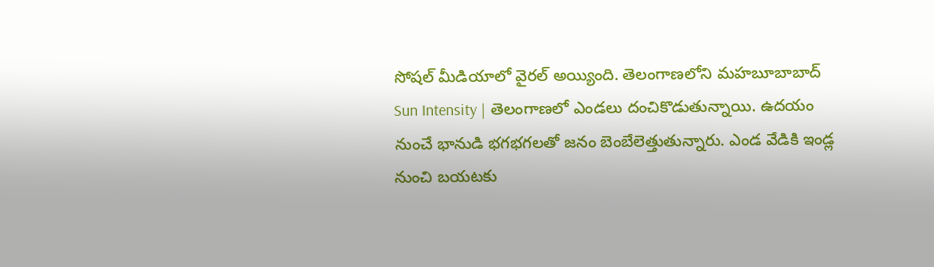సోషల్ మీడియాలో వైరల్ అయ్యింది. తెలంగాణలోని మహబూబాబాద్
Sun Intensity | తెలంగాణలో ఎండలు దంచికొడుతున్నాయి. ఉదయం నుంచే భానుడి భగభగలతో జనం బెంబేలెత్తుతున్నారు. ఎండ వేడికి ఇండ్ల నుంచి బయటకు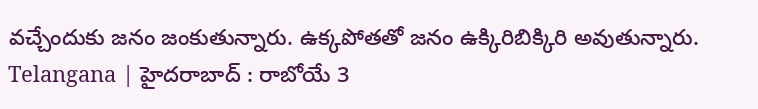వచ్చేందుకు జనం జంకుతున్నారు. ఉక్కపోతతో జనం ఉక్కిరిబిక్కిరి అవుతున్నారు.
Telangana | హైదరాబాద్ : రాబోయే 3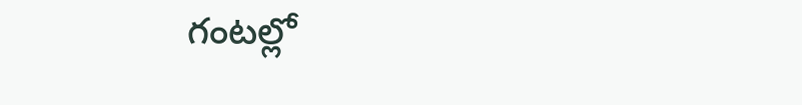గంటల్లో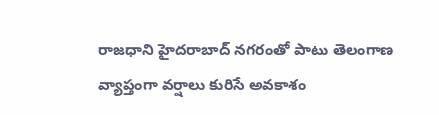రాజధాని హైదరాబాద్ నగరంతో పాటు తెలంగాణ వ్యాప్తంగా వర్షాలు కురిసే అవకాశం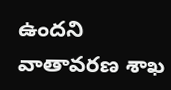ఉందని వాతావరణ శాఖ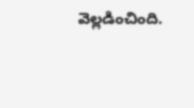వెల్లడించింది.